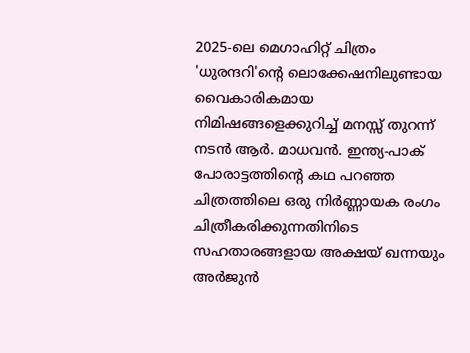2025-ലെ മെഗാഹിറ്റ് ചിത്രം 'ധുരന്ദറി'ന്റെ ലൊക്കേഷനിലുണ്ടായ വൈകാരികമായ നിമിഷങ്ങളെക്കുറിച്ച് മനസ്സ് തുറന്ന് നടൻ ആർ. മാധവൻ. ഇന്ത്യ-പാക് പോരാട്ടത്തിന്റെ കഥ പറഞ്ഞ ചിത്രത്തിലെ ഒരു നിർണ്ണായക രംഗം ചിത്രീകരിക്കുന്നതിനിടെ സഹതാരങ്ങളായ അക്ഷയ് ഖന്നയും അർജുൻ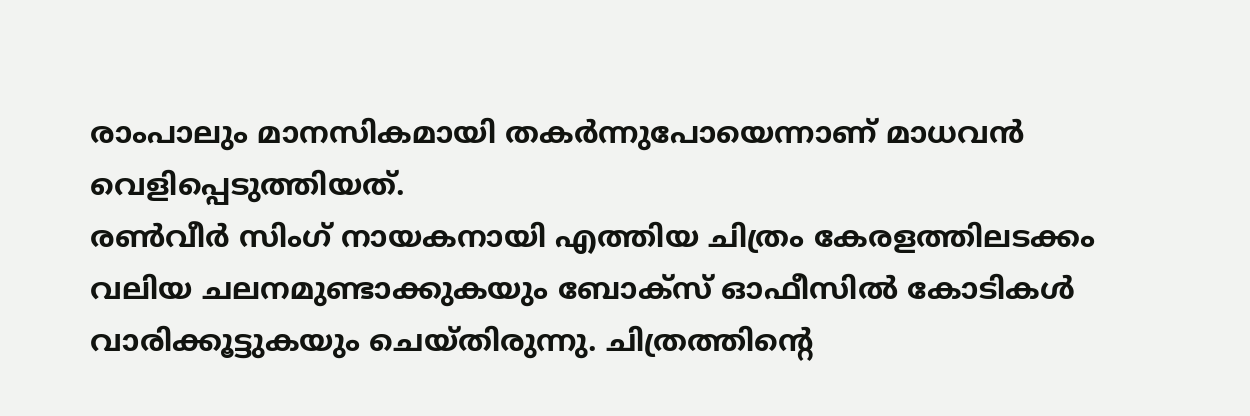രാംപാലും മാനസികമായി തകർന്നുപോയെന്നാണ് മാധവൻ വെളിപ്പെടുത്തിയത്.
രൺവീർ സിംഗ് നായകനായി എത്തിയ ചിത്രം കേരളത്തിലടക്കം വലിയ ചലനമുണ്ടാക്കുകയും ബോക്സ് ഓഫീസിൽ കോടികൾ വാരിക്കൂട്ടുകയും ചെയ്തിരുന്നു. ചിത്രത്തിന്റെ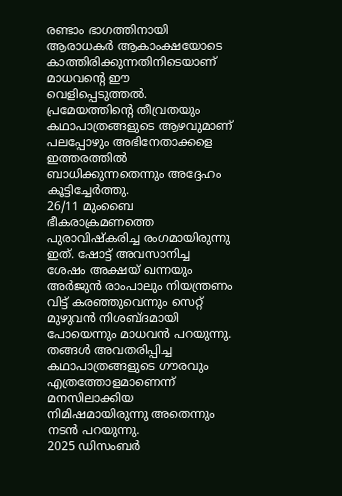രണ്ടാം ഭാഗത്തിനായി ആരാധകർ ആകാംക്ഷയോടെ കാത്തിരിക്കുന്നതിനിടെയാണ് മാധവന്റെ ഈ വെളിപ്പെടുത്തൽ. പ്രമേയത്തിന്റെ തീവ്രതയും കഥാപാത്രങ്ങളുടെ ആഴവുമാണ് പലപ്പോഴും അഭിനേതാക്കളെ ഇത്തരത്തിൽ ബാധിക്കുന്നതെന്നും അദ്ദേഹം കൂട്ടിച്ചേർത്തു.
26/11 മുംബൈ ഭീകരാക്രമണത്തെ പുരാവിഷ്കരിച്ച രംഗമായിരുന്നു ഇത്. ഷോട്ട് അവസാനിച്ച ശേഷം അക്ഷയ് ഖന്നയും അർജുൻ രാംപാലും നിയന്ത്രണം വിട്ട് കരഞ്ഞുവെന്നും സെറ്റ് മുഴുവൻ നിശബ്ദമായി പോയെന്നും മാധവൻ പറയുന്നു. തങ്ങൾ അവതരിപ്പിച്ച കഥാപാത്രങ്ങളുടെ ഗൗരവും എത്രത്തോളമാണെന്ന് മനസിലാക്കിയ നിമിഷമായിരുന്നു അതെന്നും നടൻ പറയുന്നു.
2025 ഡിസംബർ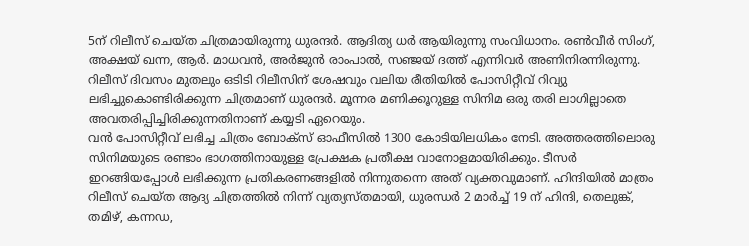5ന് റിലീസ് ചെയ്ത ചിത്രമായിരുന്നു ധുരന്ദർ. ആദിത്യ ധർ ആയിരുന്നു സംവിധാനം. രൺവീർ സിംഗ്, അക്ഷയ് ഖന്ന, ആർ. മാധവൻ, അർജുൻ രാംപാൽ, സഞ്ജയ് ദത്ത് എന്നിവർ അണിനിരന്നിരുന്നു. റിലീസ് ദിവസം മുതലും ഒടിടി റിലീസിന് ശേഷവും വലിയ രീതിയിൽ പോസിറ്റീവ് റിവ്യു ലഭിച്ചുകൊണ്ടിരിക്കുന്ന ചിത്രമാണ് ധുരന്ദർ. മൂന്നര മണിക്കൂറുള്ള സിനിമ ഒരു തരി ലാഗില്ലാതെ അവതരിപ്പിച്ചിരിക്കുന്നതിനാണ് കയ്യടി ഏറെയും.
വൻ പോസിറ്റീവ് ലഭിച്ച ചിത്രം ബോക്സ് ഓഫീസിൽ 1300 കോടിയിലധികം നേടി. അത്തരത്തിലൊരു സിനിമയുടെ രണ്ടാം ഭാഗത്തിനായുള്ള പ്രേക്ഷക പ്രതീക്ഷ വാനോളമായിരിക്കും. ടീസർ ഇറങ്ങിയപ്പോൾ ലഭിക്കുന്ന പ്രതികരണങ്ങളിൽ നിന്നുതന്നെ അത് വ്യക്തവുമാണ്. ഹിന്ദിയിൽ മാത്രം റിലീസ് ചെയ്ത ആദ്യ ചിത്രത്തിൽ നിന്ന് വ്യത്യസ്തമായി, ധുരന്ധർ 2 മാർച്ച് 19 ന് ഹിന്ദി, തെലുങ്ക്, തമിഴ്, കന്നഡ,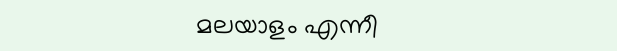മലയാളം എന്നീ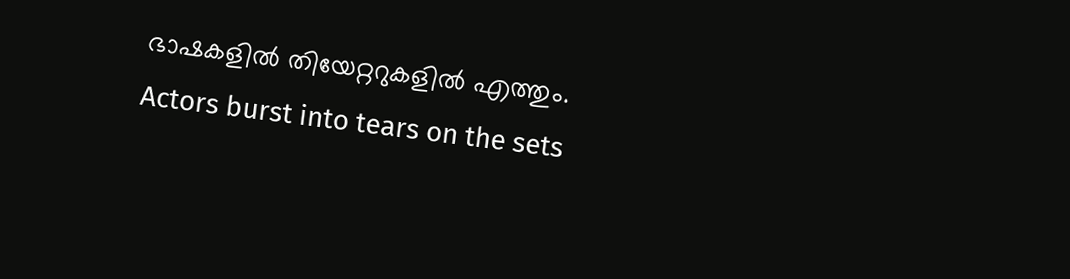ഭാഷകളിൽ തിയേറ്ററുകളിൽ എത്തും.
Actors burst into tears on the sets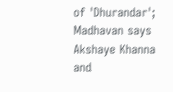of 'Dhurandar'; Madhavan says Akshaye Khanna and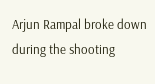Arjun Rampal broke down during the shooting